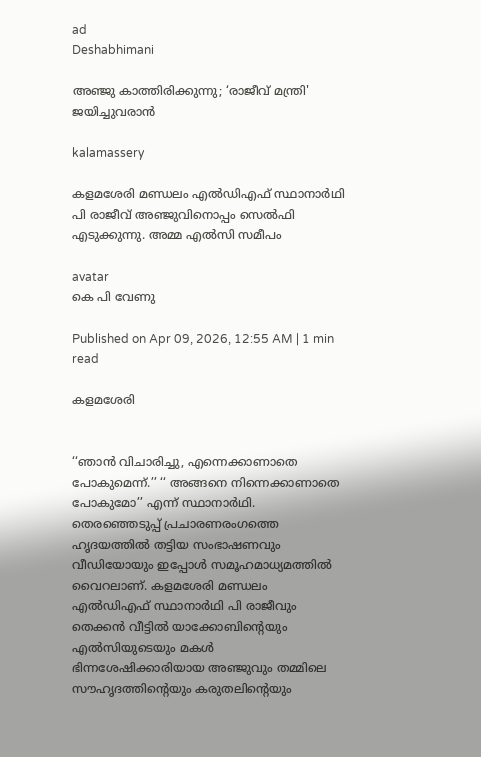ad
Deshabhimani

അഞ്ജു കാത്തിരിക്കുന്നു; ‘രാജീവ് മന്ത്രി' ജയിച്ചുവരാൻ

kalamassery

കളമശേരി മണ്ഡലം എൽഡിഎഫ് സ്ഥാനാർഥി പി രാജീവ് അഞ്ജുവിനൊപ്പം സെൽഫി എടുക്കുന്നു. അമ്മ എൽസി സമീപം

avatar
കെ പി വേണു

Published on Apr 09, 2026, 12:55 AM | 1 min read

കളമശേരി


‘‘ഞാൻ വിചാരിച്ചു, എന്നെക്കാണാതെ പോകുമെന്ന്.’’ ‘‘ അങ്ങനെ നിന്നെക്കാണാതെ പോകുമോ’’ എന്ന്‌ സ്ഥാനാർഥി. തെരഞ്ഞെടുപ്പ്‌ പ്രചാരണരംഗത്തെ ഹൃദയത്തിൽ തട്ടിയ സംഭാഷണവും വീഡിയോയും ഇപ്പോൾ സമൂഹമാധ്യമത്തിൽ വൈറലാണ്‌. കളമശേരി മണ്ഡലം എൽഡിഎഫ്‌ സ്ഥാനാർഥി പി രാജീവും തെക്കൻ വീട്ടിൽ യാക്കോബിന്റെയും എൽസിയുടെയും മകൾ ഭിന്നശേഷിക്കാരിയായ അഞ്ജുവും തമ്മിലെ സ‍ൗഹൃദത്തിന്റെയും കരുതലിന്റെയും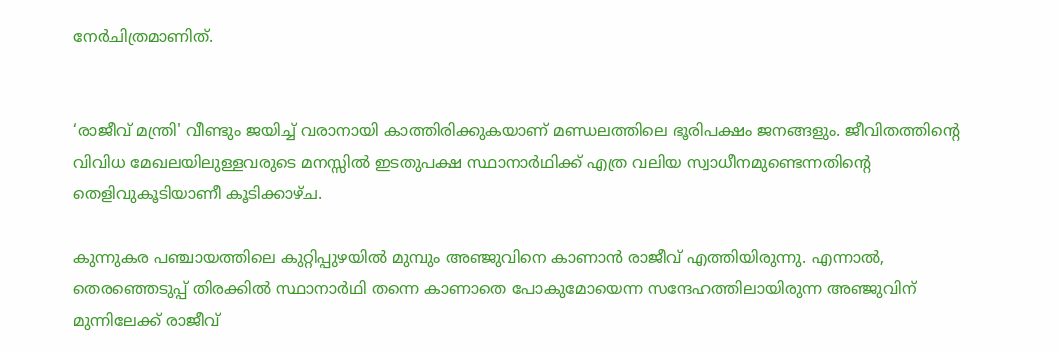നേർചിത്രമാണിത്‌.


‘രാജീവ് മന്ത്രി' വീണ്ടും ജയിച്ച് വരാനായി കാത്തിരിക്കുകയാണ് മണ്ഡലത്തിലെ ഭൂരിപക്ഷം ജനങ്ങളും. ജീവിതത്തിന്റെ വിവിധ മേഖലയിലുള്ളവരുടെ മനസ്സിൽ ഇടതുപക്ഷ സ്ഥാനാർഥിക്ക് എത്ര വലിയ സ്വാധീനമുണ്ടെന്നതിന്റെ തെളിവുകൂടിയാണീ കൂടിക്കാഴ്ച.

കുന്നുകര പഞ്ചായത്തിലെ കുറ്റിപ്പുഴയിൽ മുമ്പും അഞ്ജുവിനെ കാണാൻ രാജീവ് എത്തിയിരുന്നു. എന്നാൽ, തെരഞ്ഞെടുപ്പ് തിരക്കിൽ സ്ഥാനാർഥി തന്നെ കാണാതെ പോകുമോയെന്ന സന്ദേഹത്തിലായിരുന്ന അഞ്ജുവിന് മുന്നിലേക്ക് രാജീവ്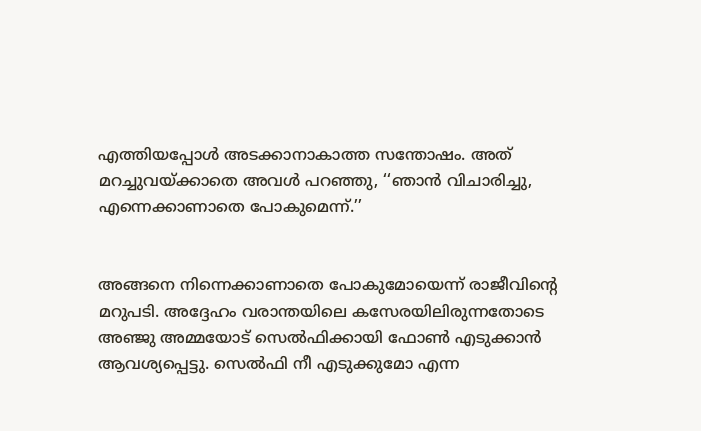എത്തിയപ്പോൾ അടക്കാനാകാത്ത സന്തോഷം. അത്‌ മറച്ചുവയ്‌ക്കാതെ അവൾ പറഞ്ഞു, ‘‘ഞാൻ വിചാരിച്ചു, എന്നെക്കാണാതെ പോകുമെന്ന്.’’


അങ്ങനെ നിന്നെക്കാണാതെ പോകുമോയെന്ന്‌ രാജീവിന്റെ മറുപടി. അദ്ദേഹം വരാന്തയിലെ കസേരയിലിരുന്നതോടെ അഞ്ജു അമ്മയോട് സെൽഫിക്കായി ഫോൺ എടുക്കാൻ ആവശ്യപ്പെട്ടു. സെൽഫി നീ എടുക്കുമോ എന്ന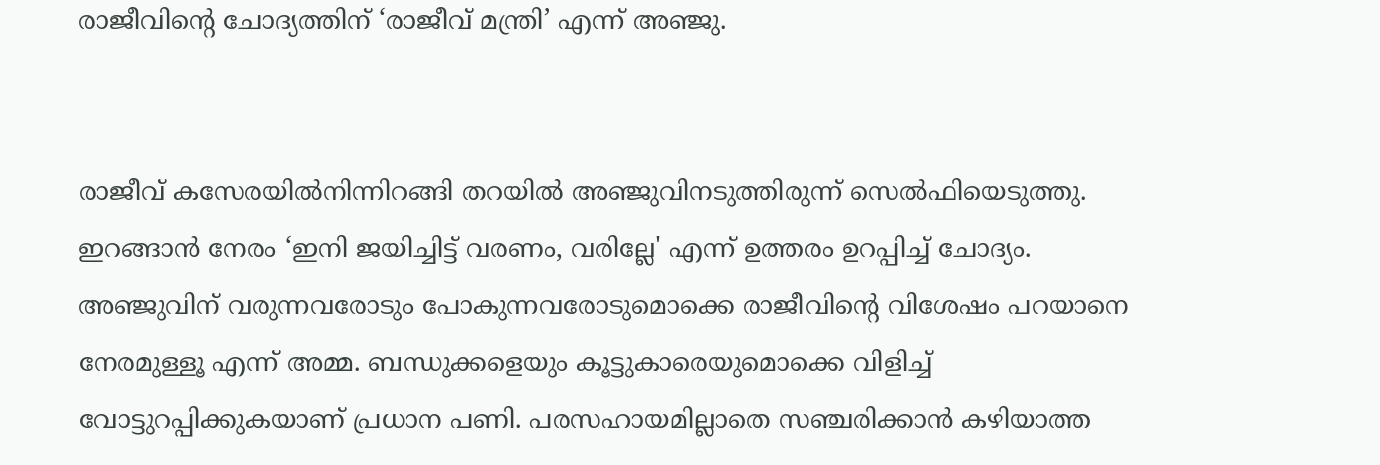രാജീവിന്റെ ചോദ്യത്തിന് ‘രാജീവ് മന്ത്രി’ എന്ന് അഞ്ജു.


രാജീവ്‌ കസേരയിൽനിന്നിറങ്ങി തറയിൽ അഞ്ജുവിനടുത്തിരുന്ന് സെൽഫിയെടുത്തു. ഇറങ്ങാൻ നേരം ‘ഇനി ജയിച്ചിട്ട് വരണം, വരില്ലേ' എന്ന് ഉത്തരം ഉറപ്പിച്ച് ചോദ്യം. അഞ്ജുവിന് വരുന്നവരോടും പോകുന്നവരോടുമൊക്കെ രാജീവിന്റെ വിശേഷം പറയാനെ നേരമുള്ളൂ എന്ന് അമ്മ. ബന്ധുക്കളെയും കൂട്ടുകാരെയുമൊക്കെ വിളിച്ച് വോട്ടുറപ്പിക്കുകയാണ് പ്രധാന പണി. പരസഹായമില്ലാതെ സഞ്ചരിക്കാൻ കഴിയാത്ത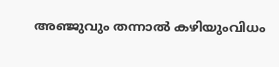അഞ്ജുവും തന്നാൽ കഴിയുംവിധം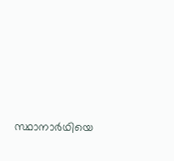സ്ഥാനാർഥിയെ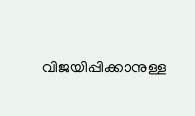വിജയിപ്പിക്കാനുള്ള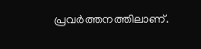പ്രവർത്തനത്തിലാണ്.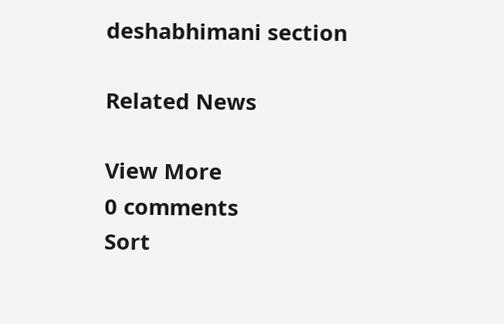deshabhimani section

Related News

View More
0 comments
Sort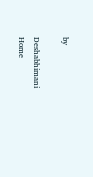by

Deshabhimani
Home